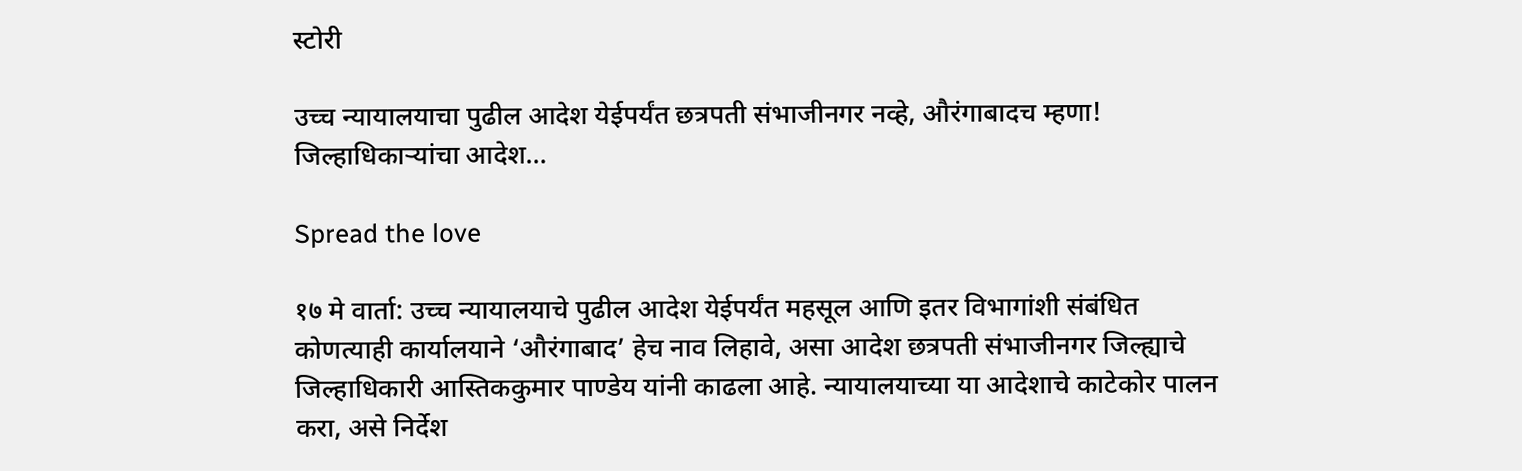स्टोरी

उच्च न्यायालयाचा पुढील आदेश येईपर्यंत छत्रपती संभाजीनगर नव्हे, औरंगाबादच म्हणा! जिल्हाधिकार्‍यांचा आदेश…

Spread the love

१७ मे वार्ता: उच्च न्यायालयाचे पुढील आदेश येईपर्यंत महसूल आणि इतर विभागांशी संबंधित कोणत्याही कार्यालयाने ‘औरंगाबाद’ हेच नाव लिहावे, असा आदेश छत्रपती संभाजीनगर जिल्ह्याचे जिल्हाधिकारी आस्तिककुमार पाण्डेय यांनी काढला आहे. न्यायालयाच्या या आदेशाचे काटेकोर पालन करा, असे निर्देश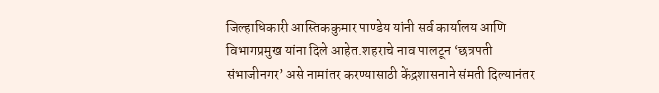जिल्हाधिकारी आस्तिककुमार पाण्डेय यांनी सर्व कार्यालय आणि विभागप्रमुख यांना दिले आहेत.शहराचे नाव पालटून ‘छत्रपती संभाजीनगर’ असे नामांतर करण्यासाठी केंद्रशासनाने संमती दिल्यानंतर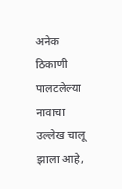अनेक ठिकाणी पालटलेल्या नावाचा उल्लेख चालू झाला आहे,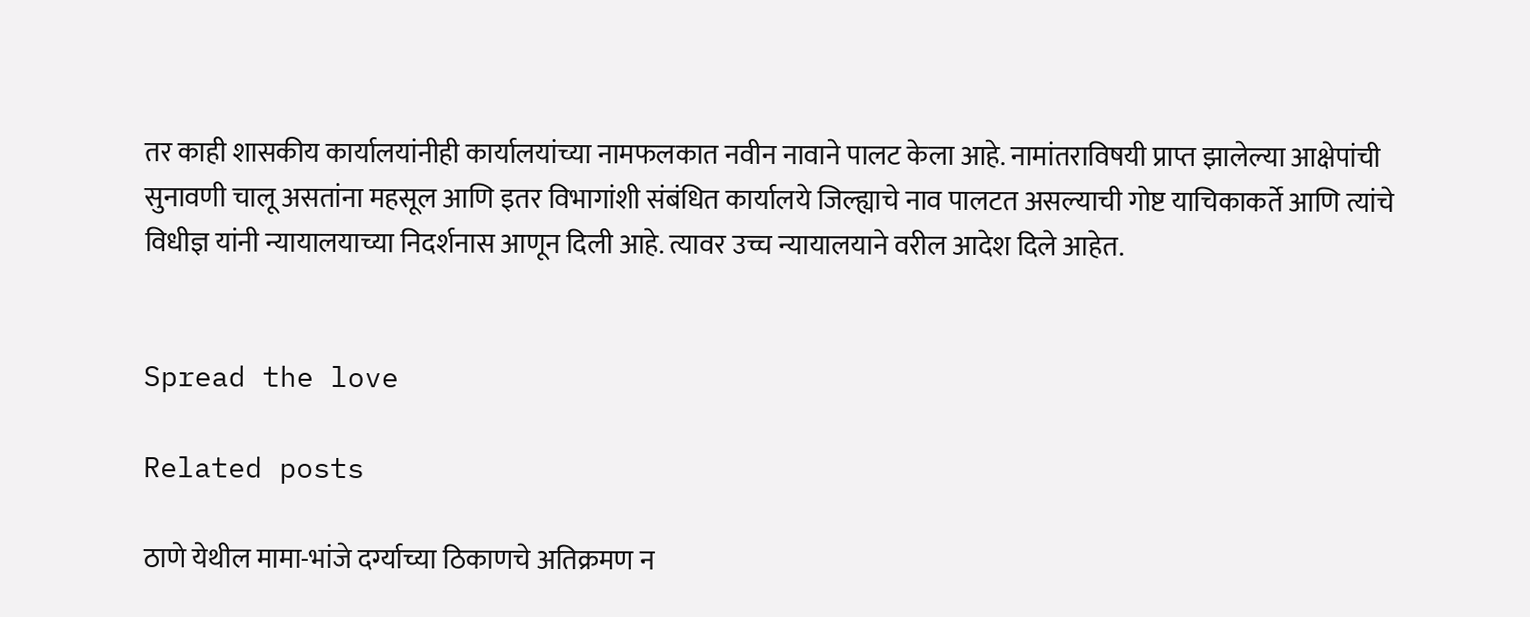तर काही शासकीय कार्यालयांनीही कार्यालयांच्या नामफलकात नवीन नावाने पालट केला आहे. नामांतराविषयी प्राप्त झालेल्या आक्षेपांची सुनावणी चालू असतांना महसूल आणि इतर विभागांशी संबंधित कार्यालये जिल्ह्याचे नाव पालटत असल्याची गोष्ट याचिकाकर्ते आणि त्यांचे विधीज्ञ यांनी न्यायालयाच्या निदर्शनास आणून दिली आहे. त्यावर उच्च न्यायालयाने वरील आदेश दिले आहेत.


Spread the love

Related posts

ठाणे येथील मामा-भांजे दर्ग्याच्या ठिकाणचे अतिक्रमण न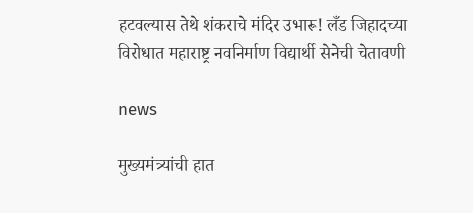हटवल्यास तेथे शंकराचे मंदिर उभारू! लँड जिहादच्या विरोधात महाराष्ट्र नवनिर्माण विद्यार्थी सेनेची चेतावणी

news

मुख्यमंत्र्यांची हात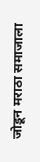जोडून मराठा समाजाला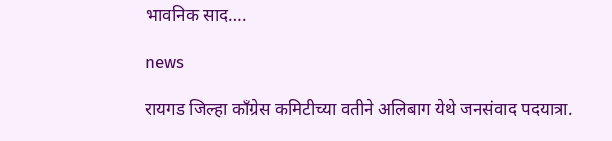भावनिक साद….

news

रायगड जिल्हा काँग्रेस कमिटीच्या वतीने अलिबाग येथे जनसंवाद पदयात्रा.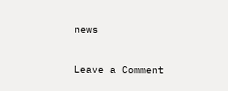news

Leave a Comment